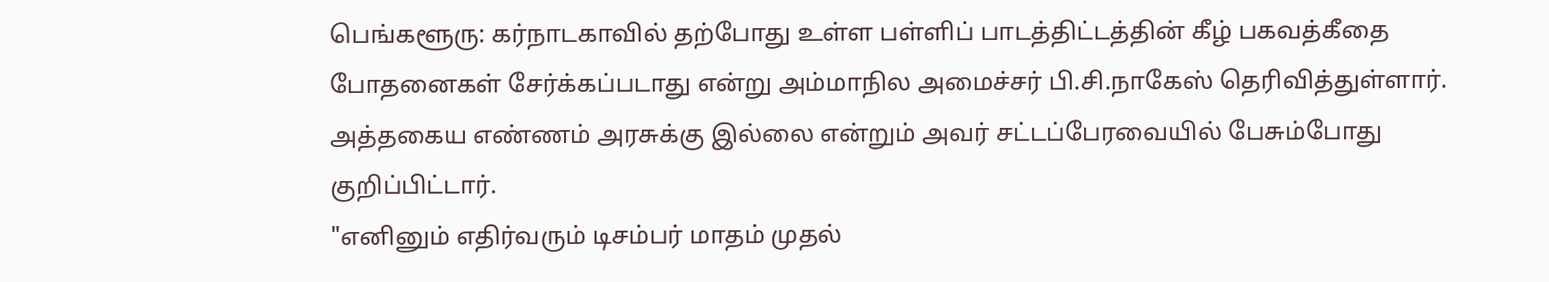பெங்களூரு: கர்நாடகாவில் தற்போது உள்ள பள்ளிப் பாடத்திட்டத்தின் கீழ் பகவத்கீதை போதனைகள் சேர்க்கப்படாது என்று அம்மாநில அமைச்சர் பி.சி.நாகேஸ் தெரிவித்துள்ளார்.
அத்தகைய எண்ணம் அரசுக்கு இல்லை என்றும் அவர் சட்டப்பேரவையில் பேசும்போது குறிப்பிட்டார்.
"எனினும் எதிர்வரும் டிசம்பர் மாதம் முதல்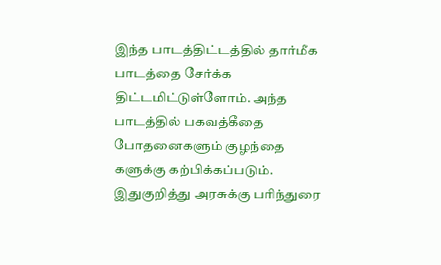இந்த பாடத்திட்டத்தில் தார்மீக பாடத்தை சேர்க்க திட்டமிட்டுள்ளோம். அந்த பாடத்தில் பகவத்கீதை போதனைகளும் குழந்தை களுக்கு கற்பிக்கப்படும். இதுகுறித்து அரசுக்கு பரிந்துரை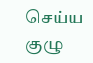செய்ய குழு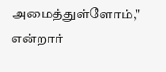அமைத்துள்ளோம்," என்றார்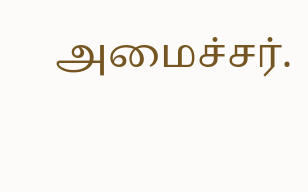அமைச்சர்.